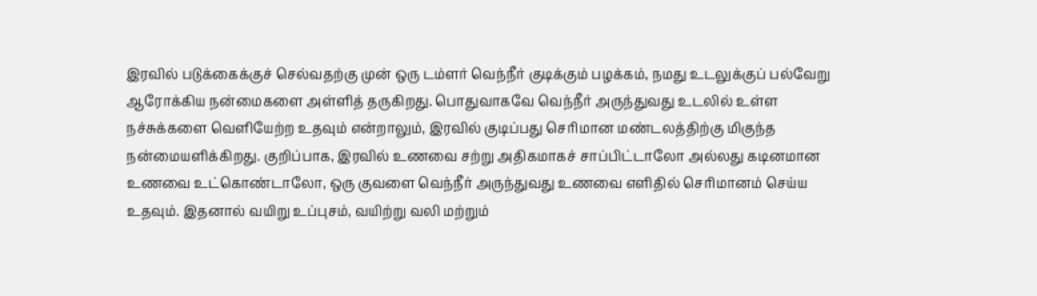இரவில் படுக்கைக்குச் செல்வதற்கு முன் ஒரு டம்ளர் வெந்நீர் குடிக்கும் பழக்கம், நமது உடலுக்குப் பல்வேறு ஆரோக்கிய நன்மைகளை அள்ளித் தருகிறது. பொதுவாகவே வெந்நீர் அருந்துவது உடலில் உள்ள நச்சுக்களை வெளியேற்ற உதவும் என்றாலும், இரவில் குடிப்பது செரிமான மண்டலத்திற்கு மிகுந்த நன்மையளிக்கிறது. குறிப்பாக, இரவில் உணவை சற்று அதிகமாகச் சாப்பிட்டாலோ அல்லது கடினமான உணவை உட்கொண்டாலோ, ஒரு குவளை வெந்நீர் அருந்துவது உணவை எளிதில் செரிமானம் செய்ய உதவும். இதனால் வயிறு உப்புசம், வயிற்று வலி மற்றும்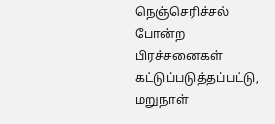நெஞ்செரிச்சல் போன்ற பிரச்சனைகள் கட்டுப்படுத்தப்பட்டு, மறுநாள்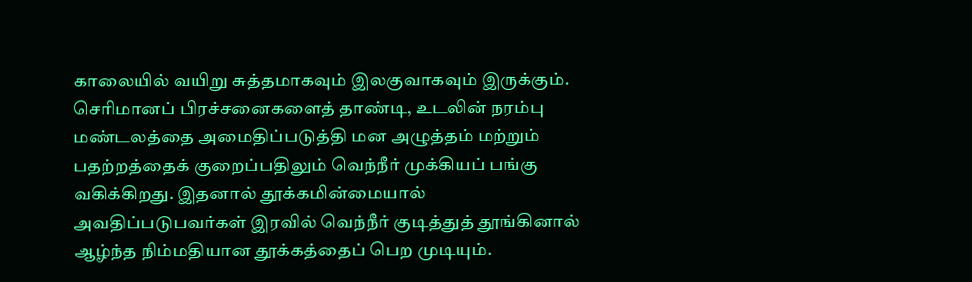காலையில் வயிறு சுத்தமாகவும் இலகுவாகவும் இருக்கும்.
செரிமானப் பிரச்சனைகளைத் தாண்டி, உடலின் நரம்பு மண்டலத்தை அமைதிப்படுத்தி மன அழுத்தம் மற்றும் பதற்றத்தைக் குறைப்பதிலும் வெந்நீர் முக்கியப் பங்கு வகிக்கிறது. இதனால் தூக்கமின்மையால் அவதிப்படுபவர்கள் இரவில் வெந்நீர் குடித்துத் தூங்கினால் ஆழ்ந்த நிம்மதியான தூக்கத்தைப் பெற முடியும்.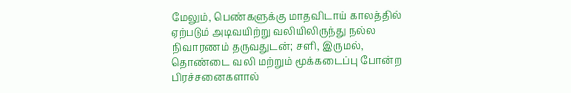மேலும், பெண்களுக்கு மாதவிடாய் காலத்தில் ஏற்படும் அடிவயிற்று வலியிலிருந்து நல்ல நிவாரணம் தருவதுடன்; சளி, இருமல், தொண்டை வலி மற்றும் மூக்கடைப்பு போன்ற பிரச்சனைகளால்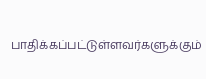பாதிக்கப்பட்டுள்ளவர்களுக்கும்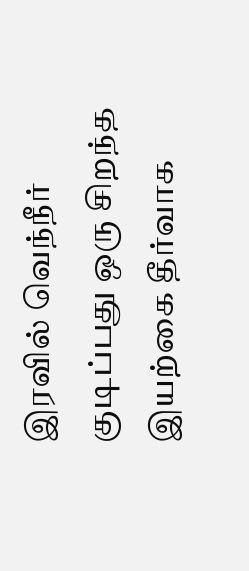இரவில் வெந்நீர் குடிப்பது ஒரு சிறந்த இயற்கை தீர்வாக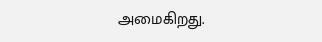அமைகிறது.